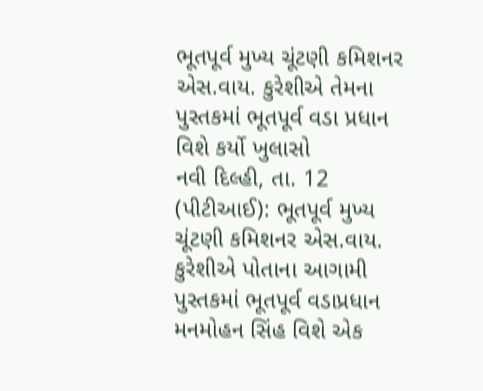ભૂતપૂર્વ મુખ્ય ચૂંટણી કમિશનર એસ.વાય. કુરેશીએ તેમના પુસ્તકમાં ભૂતપૂર્વ વડા પ્રધાન વિશે કર્યો ખુલાસો
નવી દિલ્હી, તા. 12 (પીટીઆઈ): ભૂતપૂર્વ મુખ્ય ચૂંટણી કમિશનર એસ.વાય. કુરેશીએ પોતાના આગામી પુસ્તકમાં ભૂતપૂર્વ વડાપ્રધાન મનમોહન સિંહ વિશે એક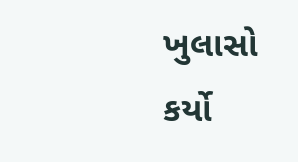ખુલાસો કર્યો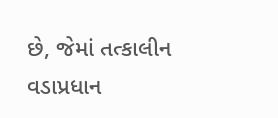છે, જેમાં તત્કાલીન વડાપ્રધાન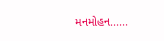મનમોહન......